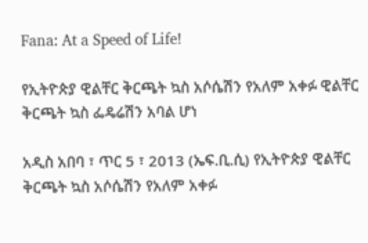Fana: At a Speed of Life!

የኢትዮጵያ ዊልቸር ቅርጫት ኳስ አሶሴሽን የአለም አቀፉ ዊልቸር ቅርጫት ኳስ ፌዴሬሽን አባል ሆነ

አዲስ አበባ ፣ ጥር 5 ፣ 2013 (ኤፍ.ቢ.ሲ) የኢትዮጵያ ዊልቸር ቅርጫት ኳስ አሶሴሽን የአለም አቀፉ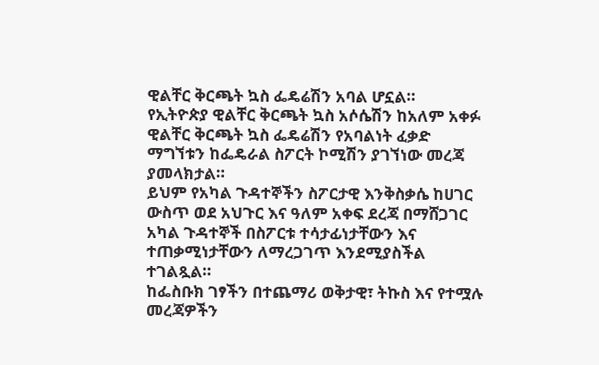ዊልቸር ቅርጫት ኳስ ፌዴሬሽን አባል ሆኗል።
የኢትዮጵያ ዊልቸር ቅርጫት ኳስ አሶሴሽን ከአለም አቀፉ ዊልቸር ቅርጫት ኳስ ፌዴሬሽን የአባልነት ፈቃድ ማግኘቱን ከፌዴራል ስፖርት ኮሚሽን ያገኘነው መረጃ ያመላክታል።
ይህም የአካል ጉዳተኞችን ስፖርታዊ እንቅስቃሴ ከሀገር ውስጥ ወደ አህጉር እና ዓለም አቀፍ ደረጃ በማሸጋገር አካል ጉዳተኞች በስፖርቱ ተሳታፊነታቸውን እና ተጠቃሚነታቸውን ለማረጋገጥ እንደሚያስችል ተገልጿል።
ከፌስቡክ ገፃችን በተጨማሪ ወቅታዊ፣ ትኩስ እና የተሟሉ መረጃዎችን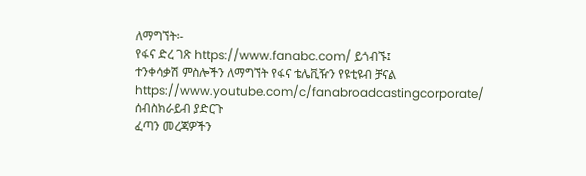ለማግኘት፡-
የፋና ድረ ገጽ https://www.fanabc.com/ ይጎብኙ፤
ተንቀሳቃሽ ምስሎችን ለማግኘት የፋና ቴሌቪዥን የዩቲዩብ ቻናል https://www.youtube.com/c/fanabroadcastingcorporate/ ሰብስክራይብ ያድርጉ
ፈጣን መረጃዎችን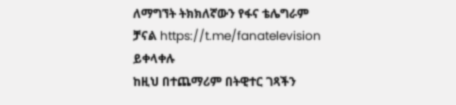ለማግኘት ትክክለኛውን የፋና ቴሌግራም ቻናል https://t.me/fanatelevision ይቀላቀሉ
ከዚህ በተጨማሪም በትዊተር ገጻችን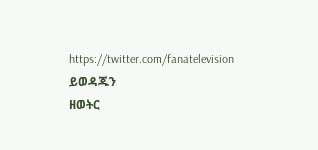https://twitter.com/fanatelevision ይወዳጁን
ዘወትር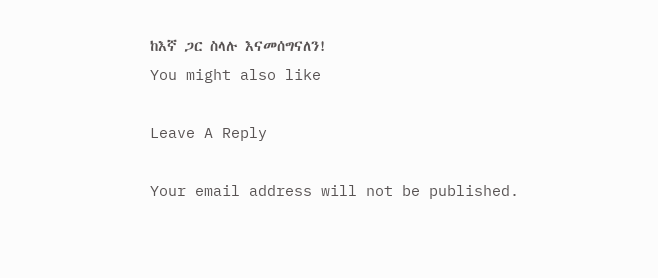ከእኛ ጋር ስላሉ እናመሰግናለን!
You might also like

Leave A Reply

Your email address will not be published.